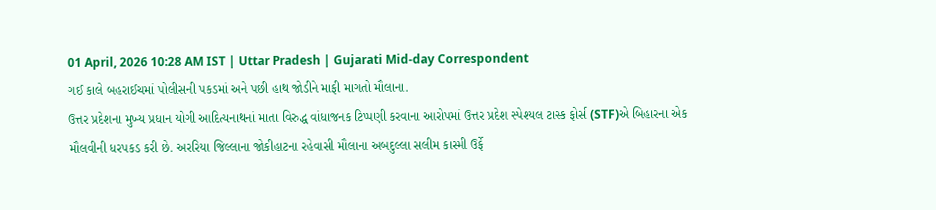01 April, 2026 10:28 AM IST | Uttar Pradesh | Gujarati Mid-day Correspondent
ગઈ કાલે બહરાઈચમાં પોલીસની પકડમાં અને પછી હાથ જોડીને માફી માગતો મૌલાના.
ઉત્તર પ્રદેશના મુખ્ય પ્રધાન યોગી આદિત્યનાથનાં માતા વિરુદ્ધ વાંધાજનક ટિપ્પણી કરવાના આરોપમાં ઉત્તર પ્રદેશ સ્પેશ્યલ ટાસ્ક ફોર્સ (STF)એ બિહારના એક મૌલવીની ધરપકડ કરી છે. અરરિયા જિલ્લાના જોકીહાટના રહેવાસી મૌલાના અબદુલ્લા સલીમ કાસ્મી ઉર્ફે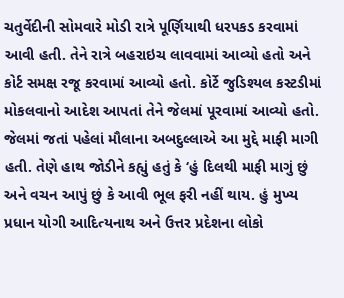ચતુર્વેદીની સોમવારે મોડી રાત્રે પૂર્ણિયાથી ધરપકડ કરવામાં આવી હતી. તેને રાત્રે બહરાઇચ લાવવામાં આવ્યો હતો અને કોર્ટ સમક્ષ રજૂ કરવામાં આવ્યો હતો. કોર્ટે જુડિશ્યલ કસ્ટડીમાં મોકલવાનો આદેશ આપતાં તેને જેલમાં પૂરવામાં આવ્યો હતો. જેલમાં જતાં પહેલાં મૌલાના અબદુલ્લાએ આ મુદ્દે માફી માગી હતી. તેણે હાથ જોડીને કહ્યું હતું કે ‘હું દિલથી માફી માગું છું અને વચન આપું છું કે આવી ભૂલ ફરી નહીં થાય. હું મુખ્ય પ્રધાન યોગી આદિત્યનાથ અને ઉત્તર પ્રદેશના લોકો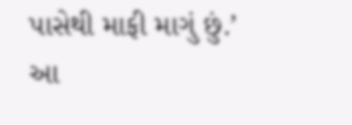પાસેથી માફી માગું છું.’
આ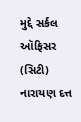મુદ્દે સર્કલ ઑફિસર (સિટી) નારાયણ દત્ત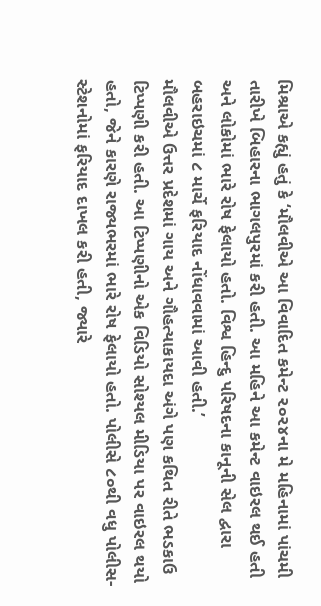મિશ્રાએ કહ્યું હતું કે ‘મૌલવીએ આ વિવાદિત કમેન્ટ ૨૦૨૪ના મે મહિનામાં પાંચમી તારીખે બિહારના ભાગલપુરમાં કરી હતી. આ મહિને આ કમેન્ટ વાઇરલ થઈ હતી અને લોકોમાં ભારે રોષ ફેલાયો હતો. વિશ્વ હિન્દુ પરિષદના કાનૂની સેલ દ્વારા બહરાઇચમાં ૮ માર્ચે ફરિયાદ નોંધાવવામાં આવી હતી.’
મૌલવીએ ઉત્તર પ્રદેશમાં ગાય અને ગૌહત્યાકાયદા અંગે પણ કથિત રીતે ભડકાઉ ટિપ્પણી કરી હતી. આ ટિપ્પણીનો એક વિડિયો સોશ્યલ મીડિયા પર વાઇરલ થયો હતો, જેને કારણે રાજ્યભરમાં ભારે રોષ ફેલાયો હતો. પોલીસે ૮૦થી વધુ પોલીસ-સ્ટેશનોમાં ફરિયાદ દાખલ કરી હતી, જ્યારે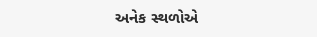અનેક સ્થળોએ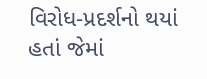વિરોધ-પ્રદર્શનો થયાં હતાં જેમાં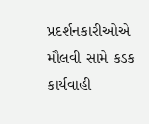પ્રદર્શનકારીઓએ મૌલવી સામે કડક કાર્યવાહી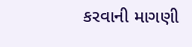કરવાની માગણી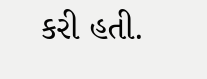કરી હતી.